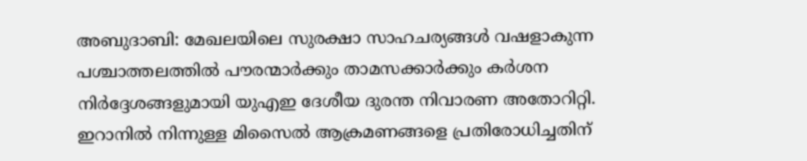അബുദാബി: മേഖലയിലെ സുരക്ഷാ സാഹചര്യങ്ങൾ വഷളാകുന്ന പശ്ചാത്തലത്തിൽ പൗരന്മാർക്കും താമസക്കാർക്കും കർശന നിർദ്ദേശങ്ങളുമായി യുഎഇ ദേശീയ ദുരന്ത നിവാരണ അതോറിറ്റി.
ഇറാനിൽ നിന്നുള്ള മിസൈൽ ആക്രമണങ്ങളെ പ്രതിരോധിച്ചതിന്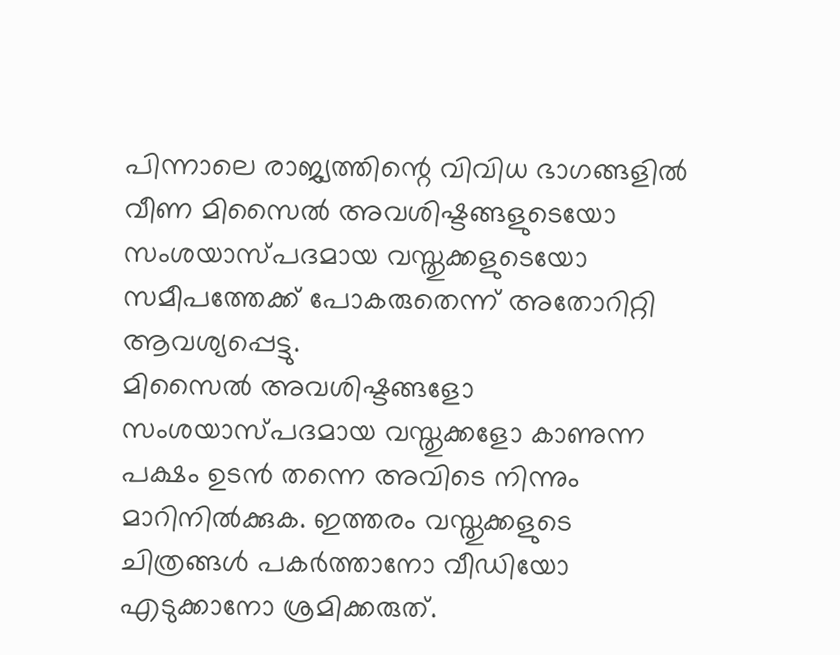പിന്നാലെ രാജ്യത്തിന്റെ വിവിധ ഭാഗങ്ങളിൽ വീണ മിസൈൽ അവശിഷ്ടങ്ങളുടെയോ സംശയാസ്പദമായ വസ്തുക്കളുടെയോ സമീപത്തേക്ക് പോകരുതെന്ന് അതോറിറ്റി ആവശ്യപ്പെട്ടു.
മിസൈൽ അവശിഷ്ടങ്ങളോ സംശയാസ്പദമായ വസ്തുക്കളോ കാണുന്ന പക്ഷം ഉടൻ തന്നെ അവിടെ നിന്നും മാറിനിൽക്കുക. ഇത്തരം വസ്തുക്കളുടെ ചിത്രങ്ങൾ പകർത്താനോ വീഡിയോ എടുക്കാനോ ശ്രമിക്കരുത്.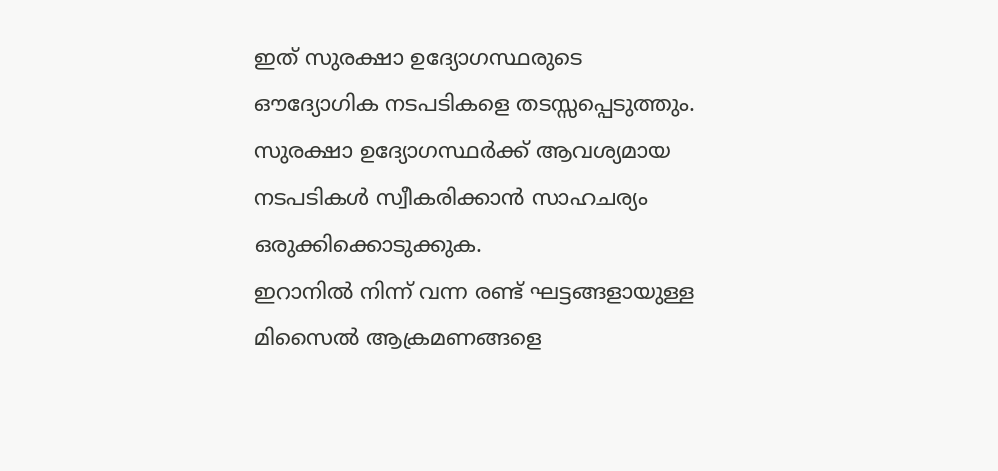ഇത് സുരക്ഷാ ഉദ്യോഗസ്ഥരുടെ ഔദ്യോഗിക നടപടികളെ തടസ്സപ്പെടുത്തും. സുരക്ഷാ ഉദ്യോഗസ്ഥർക്ക് ആവശ്യമായ നടപടികൾ സ്വീകരിക്കാൻ സാഹചര്യം ഒരുക്കിക്കൊടുക്കുക.
ഇറാനിൽ നിന്ന് വന്ന രണ്ട് ഘട്ടങ്ങളായുള്ള മിസൈൽ ആക്രമണങ്ങളെ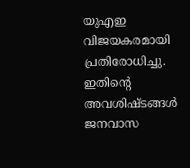യുഎഇ വിജയകരമായി പ്രതിരോധിച്ചു. ഇതിന്റെ അവശിഷ്ടങ്ങൾ ജനവാസ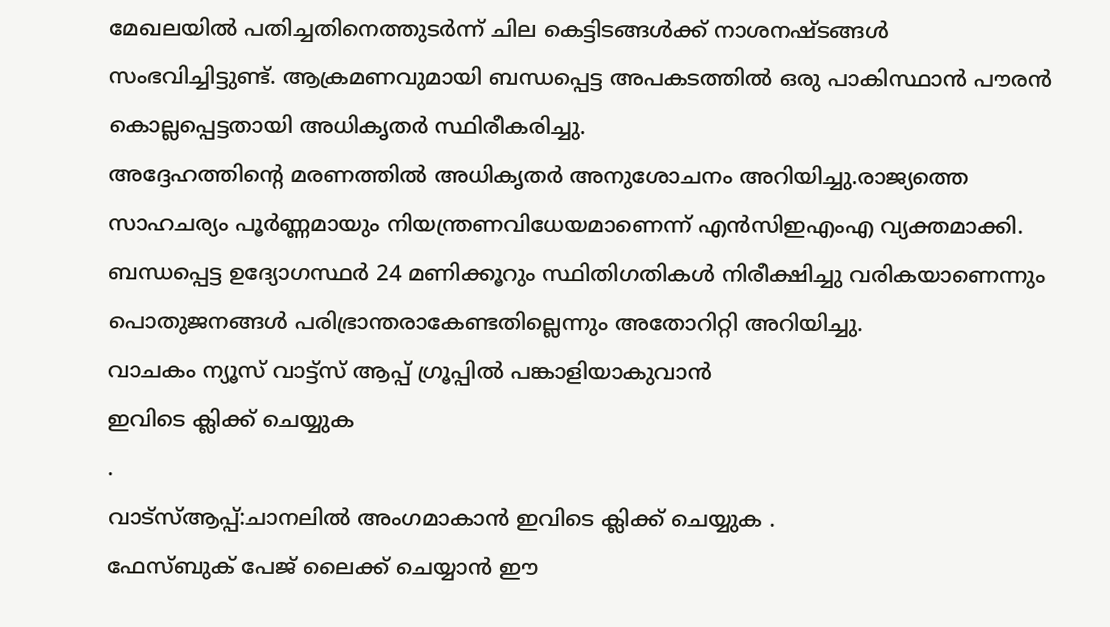മേഖലയിൽ പതിച്ചതിനെത്തുടർന്ന് ചില കെട്ടിടങ്ങൾക്ക് നാശനഷ്ടങ്ങൾ സംഭവിച്ചിട്ടുണ്ട്. ആക്രമണവുമായി ബന്ധപ്പെട്ട അപകടത്തിൽ ഒരു പാകിസ്ഥാൻ പൗരൻ കൊല്ലപ്പെട്ടതായി അധികൃതർ സ്ഥിരീകരിച്ചു.
അദ്ദേഹത്തിന്റെ മരണത്തിൽ അധികൃതർ അനുശോചനം അറിയിച്ചു.രാജ്യത്തെ സാഹചര്യം പൂർണ്ണമായും നിയന്ത്രണവിധേയമാണെന്ന് എൻസിഇഎംഎ വ്യക്തമാക്കി. ബന്ധപ്പെട്ട ഉദ്യോഗസ്ഥർ 24 മണിക്കൂറും സ്ഥിതിഗതികൾ നിരീക്ഷിച്ചു വരികയാണെന്നും പൊതുജനങ്ങൾ പരിഭ്രാന്തരാകേണ്ടതില്ലെന്നും അതോറിറ്റി അറിയിച്ചു.
വാചകം ന്യൂസ് വാട്ട്സ് ആപ്പ് ഗ്രൂപ്പിൽ പങ്കാളിയാകുവാൻ
ഇവിടെ ക്ലിക്ക് ചെയ്യുക
.
വാട്സ്ആപ്പ്:ചാനലിൽ അംഗമാകാൻ ഇവിടെ ക്ലിക്ക് ചെയ്യുക .
ഫേസ്ബുക് പേജ് ലൈക്ക് ചെയ്യാൻ ഈ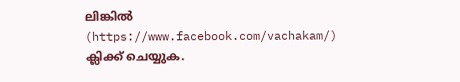ലിങ്കിൽ (https://www.facebook.com/vachakam/) ക്ലിക്ക് ചെയ്യുക.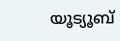യൂട്യൂബ്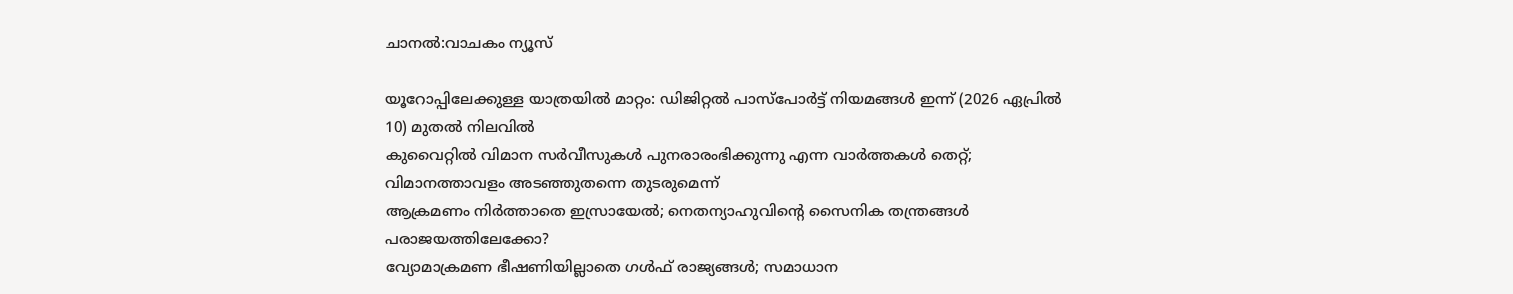ചാനൽ:വാചകം ന്യൂസ്

യൂറോപ്പിലേക്കുള്ള യാത്രയിൽ മാറ്റം: ഡിജിറ്റൽ പാസ്പോർട്ട് നിയമങ്ങൾ ഇന്ന് (2026 ഏപ്രിൽ 10) മുതൽ നിലവിൽ
കുവൈറ്റിൽ വിമാന സർവീസുകൾ പുനരാരംഭിക്കുന്നു എന്ന വാർത്തകൾ തെറ്റ്; വിമാനത്താവളം അടഞ്ഞുതന്നെ തുടരുമെന്ന്
ആക്രമണം നിർത്താതെ ഇസ്രായേൽ; നെതന്യാഹുവിന്റെ സൈനിക തന്ത്രങ്ങൾ പരാജയത്തിലേക്കോ?
വ്യോമാക്രമണ ഭീഷണിയില്ലാതെ ഗൾഫ് രാജ്യങ്ങൾ; സമാധാന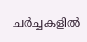ചർച്ചകളിൽ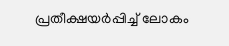പ്രതീക്ഷയർപ്പിച്ച് ലോകം